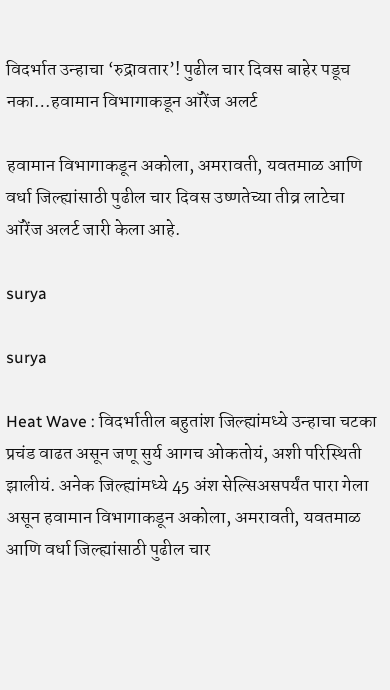विदर्भात उन्हाचा ‘रुद्रावतार’! पुढील चार दिवस बाहेर पडूच नका…हवामान विभागाकडून ऑरेंज अलर्ट

हवामान विभागाकडून अकोला, अमरावती, यवतमाळ आणि वर्धा जिल्ह्यांसाठी पुढील चार दिवस उष्णतेच्या तीव्र लाटेचा ऑरेंज अलर्ट जारी केला आहे.

surya

surya

Heat Wave : विदर्भातील बहुतांश जिल्ह्यांमध्ये उन्हाचा चटका प्रचंड वाढत असून जणू सुर्य आगच ओकतोयं, अशी परिस्थिती झालीयं. अनेक जिल्ह्यांमध्ये 45 अंश सेल्सिअसपर्यंत पारा गेला असून हवामान विभागाकडून अकोला, अमरावती, यवतमाळ आणि वर्धा जिल्ह्यांसाठी पुढील चार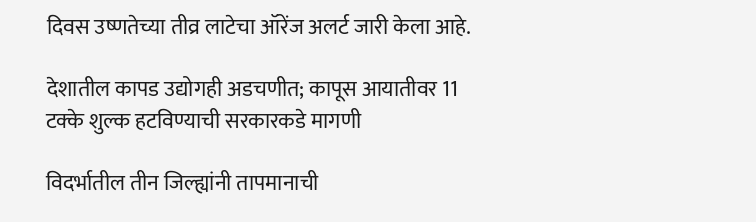दिवस उष्णतेच्या तीव्र लाटेचा ऑरेंज अलर्ट जारी केला आहे.

देशातील कापड उद्योगही अडचणीत; कापूस आयातीवर 11 टक्के शुल्क हटविण्याची सरकारकडे मागणी

विदर्भातील तीन जिल्ह्यांनी तापमानाची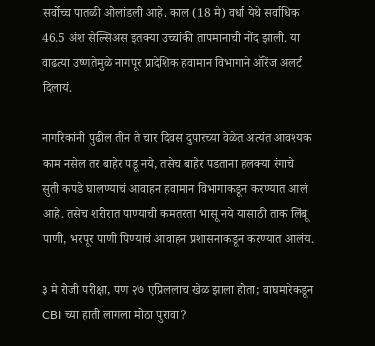सर्वोच्च पातळी ओलांडली आहे. काल (18 मे) वर्धा येथे सर्वाधिक 46.5 अंश सेल्सिअस इतक्या उच्चांकी तापमानाची नोंद झाली. या वाढत्या उष्णतेमुळे नागपूर प्रादेशिक हवामान विभागाने ऑरेंज अलर्ट दिलायं.

नागरिकांनी पुढील तीन ते चार दिवस दुपारच्या वेळेत अत्यंत आवश्यक काम नसेल तर बाहेर पडू नये, तसेच बाहेर पडताना हलक्या रंगाचे सुती कपडे घालण्याचं आवाहन हवामान विभागाकडून करण्यात आलं आहे. तसेच शरीरात पाण्याची कमतरता भासू नये यासाठी ताक लिंबू पाणी, भरपूर पाणी पिण्याचं आवाहन प्रशासनाकडून करण्यात आलंय.

३ मे रोजी परीक्षा, पण २७ एप्रिललाच खेळ झाला होता; वाघमारेकडून CBI च्या हाती लागला मोठा पुरावा?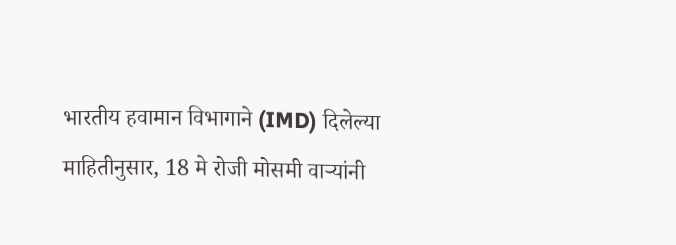भारतीय हवामान विभागाने (IMD) दिलेल्या माहितीनुसार, 18 मे रोजी मोसमी वाऱ्यांनी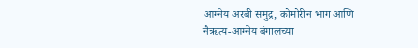आग्नेय अरबी समुद्र, कोमोरीन भाग आणि नैऋत्य-आग्नेय बंगालच्या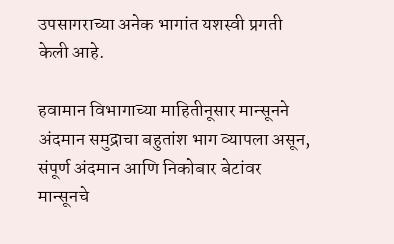उपसागराच्या अनेक भागांत यशस्वी प्रगती केली आहे.

हवामान विभागाच्या माहितीनूसार मान्सूनने अंदमान समुद्राचा बहुतांश भाग व्यापला असून, संपूर्ण अंदमान आणि निकोबार बेटांवर मान्सूनचे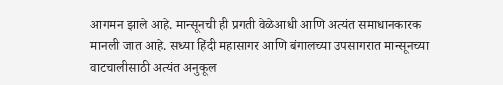आगमन झाले आहे. मान्सूनची ही प्रगती वेळेआधी आणि अत्यंत समाधानकारक मानली जात आहे. सध्या हिंदी महासागर आणि बंगालच्या उपसागरात मान्सूनच्या वाटचालीसाठी अत्यंत अनुकूल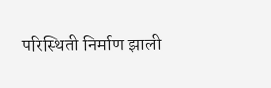परिस्थिती निर्माण झाली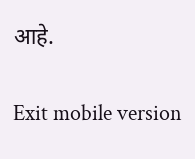आहे.

Exit mobile version